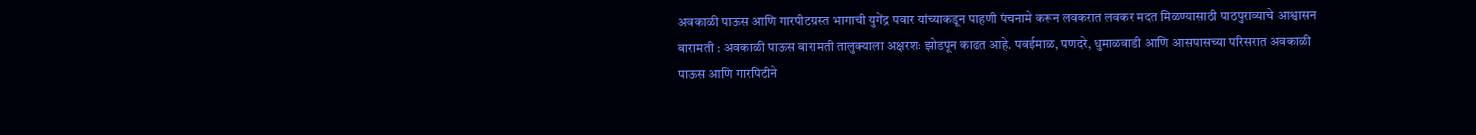अवकाळी पाऊस आणि गारपीटग्रस्त भागाची युगेंद्र पवार यांच्याकडून पाहणी पंचनामे करून लवकरात लवकर मदत मिळण्यासाठी पाठपुराव्याचे आश्वासन
बारामती : अवकाळी पाऊस बारामती तालुक्याला अक्षरशः झोडपून काढत आहे. पवईमाळ, पणदरे, धुमाळवाडी आणि आसपासच्या परिसरात अवकाळी पाऊस आणि गारपिटीने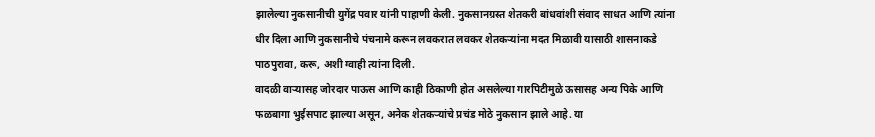झालेल्या नुकसानीची युगेंद्र पवार यांनी पाहाणी केली. नुकसानग्रस्त शेतकरी बांधवांशी संवाद साधत आणि त्यांना धीर दिला आणि नुकसानीचे पंचनामे करून लवकरात लवकर शेतकऱ्यांना मदत मिळावी यासाठी शासनाकडे पाठपुरावा, करू, अशी ग्वाही त्यांना दिली.
वादळी वाऱ्यासह जोरदार पाऊस आणि काही ठिकाणी होत असलेल्या गारपिटीमुळे ऊसासह अन्य पिके आणि फळबागा भुईसपाट झाल्या असून, अनेक शेतकऱ्यांचे प्रचंड मोठे नुकसान झाले आहे. या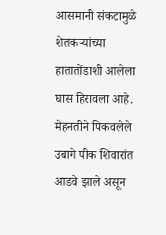आसमानी संकटामुळे शेतकऱ्यांच्या हातातोंडाशी आलेला घास हिरावला आहे. मेहनतीने पिकवलेले उबागे पीक शिवारांत आडवे झाले असून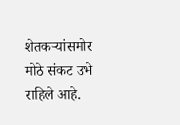शेतकऱ्यांसमोर मोठे संकट उभे राहिले आहे.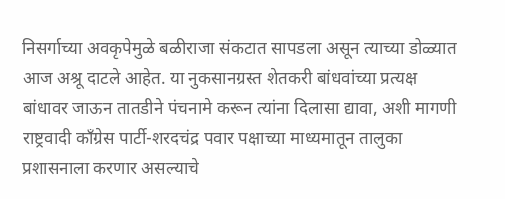निसर्गाच्या अवकृपेमुळे बळीराजा संकटात सापडला असून त्याच्या डोळ्यात आज अश्रू दाटले आहेत. या नुकसानग्रस्त शेतकरी बांधवांच्या प्रत्यक्ष बांधावर जाऊन तातडीने पंचनामे करून त्यांना दिलासा द्यावा, अशी मागणी राष्ट्रवादी कॉंग्रेस पार्टी-शरदचंद्र पवार पक्षाच्या माध्यमातून तालुका प्रशासनाला करणार असल्याचे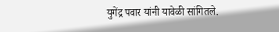युगेंद्र पवार यांनी यावेळी सांगितले.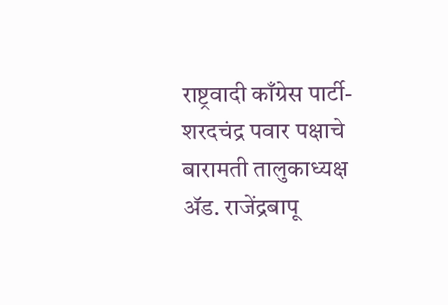राष्ट्रवादी काँग्रेस पार्टी-शरदचंद्र पवार पक्षाचे बारामती तालुकाध्यक्ष ॲड. राजेंद्रबापू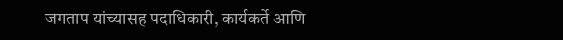जगताप यांच्यासह पदाधिकारी, कार्यकर्ते आणि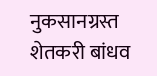नुकसानग्रस्त शेतकरी बांधव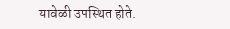यावेळी उपस्थित होते.